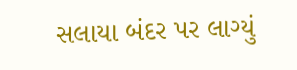સલાયા બંદર પર લાગ્યું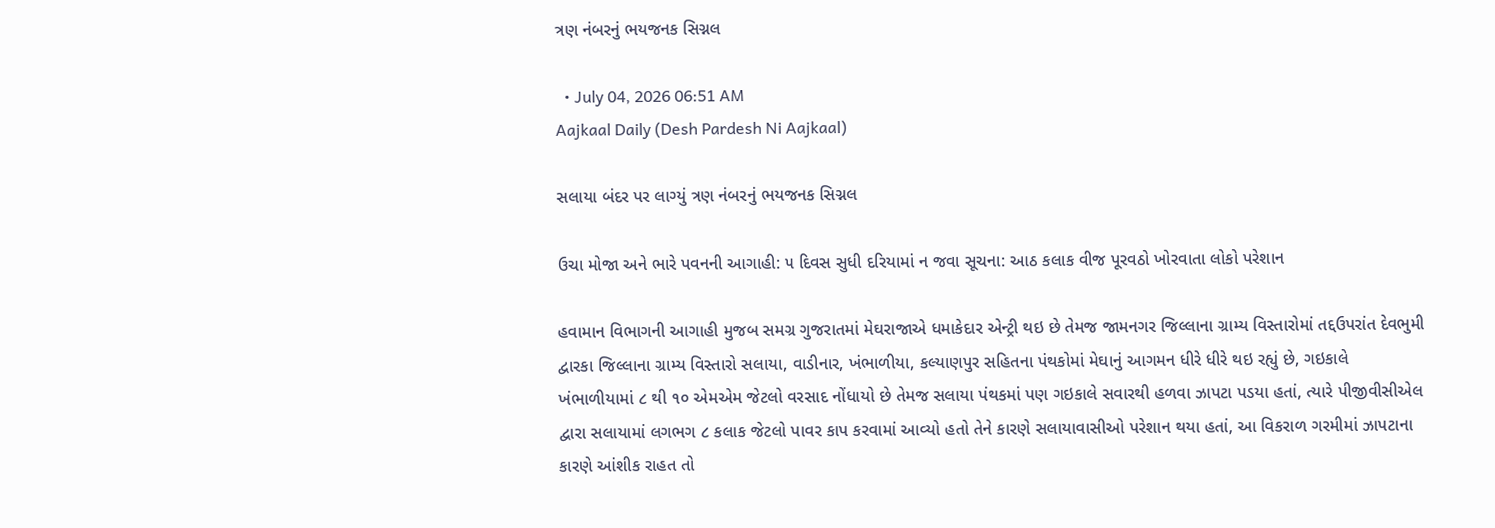ત્રણ નંબરનું ભયજનક સિગ્નલ

  • July 04, 2026 06:51 AM
Aajkaal Daily (Desh Pardesh Ni Aajkaal)

સલાયા બંદર પર લાગ્યું ત્રણ નંબરનું ભયજનક સિગ્નલ

ઉચા મોજા અને ભારે પવનની આગાહી: ૫ દિવસ સુધી દરિયામાં ન જવા સૂચના: આઠ કલાક વીજ પૂરવઠો ખોરવાતા લોકો પરેશાન

હવામાન વિભાગની આગાહી મુજબ સમગ્ર ગુજરાતમાં મેઘરાજાએ ધમાકેદાર એન્ટ્રી થઇ છે તેમજ જામનગર જિલ્લાના ગ્રામ્ય વિસ્તારોમાં તદ્દઉપરાંત દેવભુમી દ્વારકા જિલ્લાના ગ્રામ્ય વિસ્તારો સલાયા, વાડીનાર, ખંભાળીયા, કલ્યાણપુર સહિતના પંથકોમાં મેઘાનું આગમન ધીરે ધીરે થઇ રહ્યું છે, ગઇકાલે ખંભાળીયામાં ૮ થી ૧૦ એમએમ જેટલો વરસાદ નોંધાયો છે તેમજ સલાયા પંથકમાં પણ ગઇકાલે સવારથી હળવા ઝાપટા પડયા હતાં, ત્યારે પીજીવીસીએલ દ્વારા સલાયામાં લગભગ ૮ કલાક જેટલો પાવર કાપ કરવામાં આવ્યો હતો તેને કારણે સલાયાવાસીઓ પરેશાન થયા હતાં, આ વિકરાળ ગરમીમાં ઝાપટાના કારણે આંશીક રાહત તો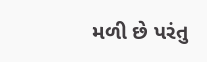મળી છે પરંતુ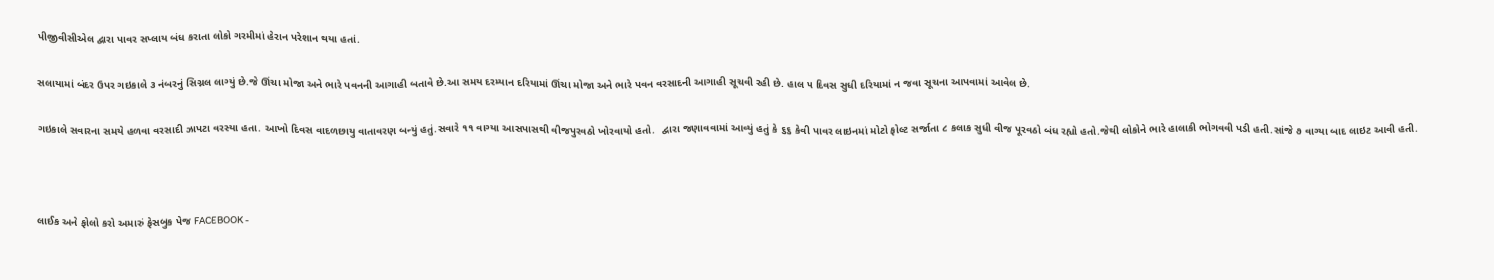પીજીવીસીએલ દ્વારા પાવર સપ્લાય બંધ કરાતા લોકો ગરમીમાં હેરાન પરેશાન થયા હતાં.

સલાયામાં બંદર ઉપર ગઇકાલે ૩ નંબરનું સિગ્નલ લાગ્યું છે.જે ઊંચા મોજા અને ભારે પવનની આગાહી બતાવે છે.આ સમય દરમ્યાન દરિયામાં ઊંચા મોજા અને ભારે પવન વરસાદની આગાહી સૂચવી રહી છે. હાલ ૫ દિવસ સુધી દરિયામાં ન જવા સૂચના આપવામાં આવેલ છે.

ગઇકાલે સવારના સમયે હળવા વરસાદી ઝાપટા વરસ્યા હતા. આખો દિવસ વાદળછાયુ વાતાવરણ બન્યું હતું.સવારે ૧૧ વાગ્યા આસપાસથી વીજપુરવઠો ખોરવાયો હતો.  દ્વારા જણાવવામાં આવ્યું હતું કે ૬૬ કેવી પાવર લાઇનમાં મોટો ફોલ્ટ સર્જાતા ૮ કલાક સુધી વીજ પૂરવઠો બંધ રહ્યો હતો.જેથી લોકોને ભારે હાલાકી ભોગવવી પડી હતી.સાંજે ૭ વાગ્યા બાદ લાઇટ આવી હતી.



લાઈક અને ફોલો કરો અમારું ફેસબુક પેજ FACEBOOK -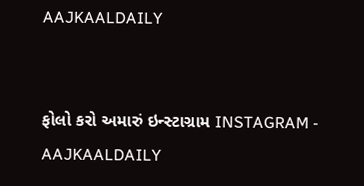AAJKAALDAILY


ફોલો કરો અમારું ઇન્સ્ટાગ્રામ INSTAGRAM - AAJKAALDAILY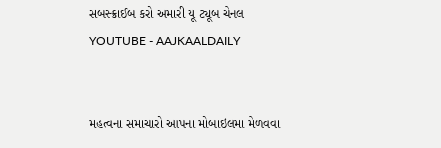સબસ્ક્રાઈબ કરો અમારી યૂ ટ્યૂબ ચેનલ YOUTUBE - AAJKAALDAILY


મહત્વના સમાચારો આપના મોબાઇલમા મેળવવા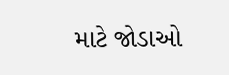માટે જોડાઓ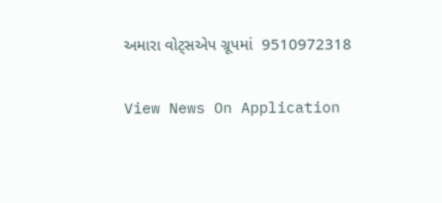અમારા વોટ્સએપ ગ્રૂપમાં  9510972318

View News On Application